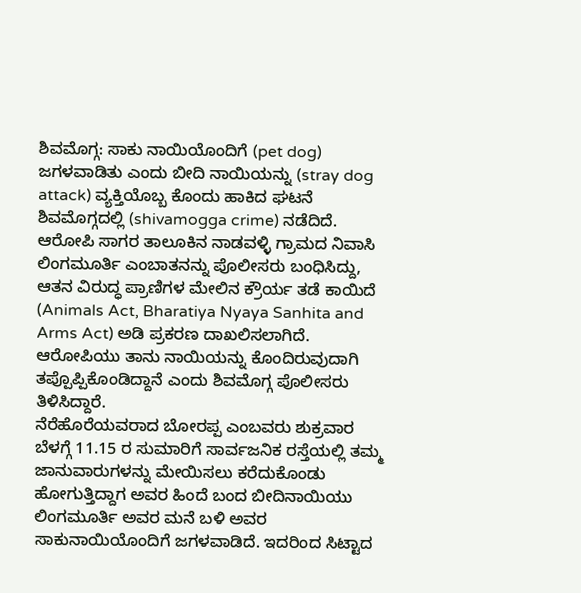ಶಿವಮೊಗ್ಗ: ಸಾಕು ನಾಯಿಯೊಂದಿಗೆ (pet dog) ಜಗಳವಾಡಿತು ಎಂದು ಬೀದಿ ನಾಯಿಯನ್ನು (stray dog attack) ವ್ಯಕ್ತಿಯೊಬ್ಬ ಕೊಂದು ಹಾಕಿದ ಘಟನೆ ಶಿವಮೊಗ್ಗದಲ್ಲಿ (shivamogga crime) ನಡೆದಿದೆ. ಆರೋಪಿ ಸಾಗರ ತಾಲೂಕಿನ ನಾಡವಳ್ಳಿ ಗ್ರಾಮದ ನಿವಾಸಿ ಲಿಂಗಮೂರ್ತಿ ಎಂಬಾತನನ್ನು ಪೊಲೀಸರು ಬಂಧಿಸಿದ್ದು, ಆತನ ವಿರುದ್ಧ ಪ್ರಾಣಿಗಳ ಮೇಲಿನ ಕ್ರೌರ್ಯ ತಡೆ ಕಾಯಿದೆ (Animals Act, Bharatiya Nyaya Sanhita and Arms Act) ಅಡಿ ಪ್ರಕರಣ ದಾಖಲಿಸಲಾಗಿದೆ. ಆರೋಪಿಯು ತಾನು ನಾಯಿಯನ್ನು ಕೊಂದಿರುವುದಾಗಿ ತಪ್ಪೊಪ್ಪಿಕೊಂಡಿದ್ದಾನೆ ಎಂದು ಶಿವಮೊಗ್ಗ ಪೊಲೀಸರು ತಿಳಿಸಿದ್ದಾರೆ.
ನೆರೆಹೊರೆಯವರಾದ ಬೋರಪ್ಪ ಎಂಬವರು ಶುಕ್ರವಾರ ಬೆಳಗ್ಗೆ 11.15 ರ ಸುಮಾರಿಗೆ ಸಾರ್ವಜನಿಕ ರಸ್ತೆಯಲ್ಲಿ ತಮ್ಮ ಜಾನುವಾರುಗಳನ್ನು ಮೇಯಿಸಲು ಕರೆದುಕೊಂಡು ಹೋಗುತ್ತಿದ್ದಾಗ ಅವರ ಹಿಂದೆ ಬಂದ ಬೀದಿನಾಯಿಯು ಲಿಂಗಮೂರ್ತಿ ಅವರ ಮನೆ ಬಳಿ ಅವರ ಸಾಕುನಾಯಿಯೊಂದಿಗೆ ಜಗಳವಾಡಿದೆ. ಇದರಿಂದ ಸಿಟ್ಟಾದ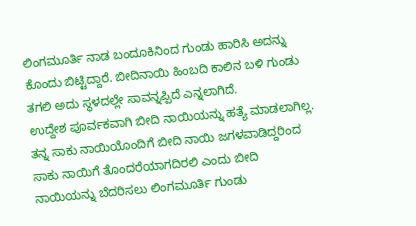ಲಿಂಗಮೂರ್ತಿ ನಾಡ ಬಂದೂಕಿನಿಂದ ಗುಂಡು ಹಾರಿಸಿ ಅದನ್ನು ಕೊಂದು ಬಿಟ್ಟಿದ್ದಾರೆ. ಬೀದಿನಾಯಿ ಹಿಂಬದಿ ಕಾಲಿನ ಬಳಿ ಗುಂಡು ತಗಲಿ ಅದು ಸ್ಥಳದಲ್ಲೇ ಸಾವನ್ನಪ್ಪಿದೆ ಎನ್ನಲಾಗಿದೆ.
ಉದ್ದೇಶ ಪೂರ್ವಕವಾಗಿ ಬೀದಿ ನಾಯಿಯನ್ನು ಹತ್ಯೆ ಮಾಡಲಾಗಿಲ್ಲ. ತನ್ನ ಸಾಕು ನಾಯಿಯೊಂದಿಗೆ ಬೀದಿ ನಾಯಿ ಜಗಳವಾಡಿದ್ದರಿಂದ ಸಾಕು ನಾಯಿಗೆ ತೊಂದರೆಯಾಗದಿರಲಿ ಎಂದು ಬೀದಿ ನಾಯಿಯನ್ನು ಬೆದರಿಸಲು ಲಿಂಗಮೂರ್ತಿ ಗುಂಡು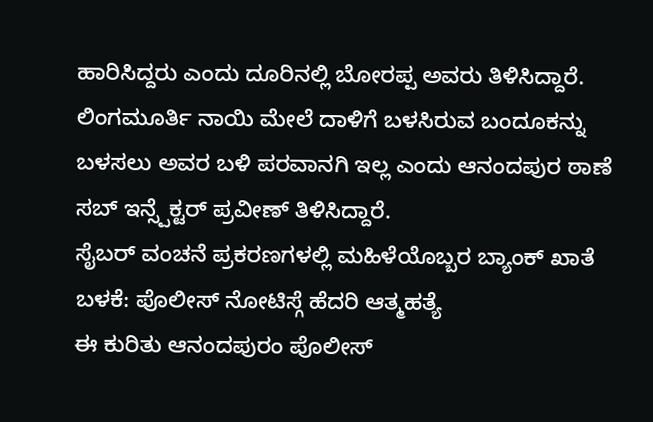ಹಾರಿಸಿದ್ದರು ಎಂದು ದೂರಿನಲ್ಲಿ ಬೋರಪ್ಪ ಅವರು ತಿಳಿಸಿದ್ದಾರೆ.
ಲಿಂಗಮೂರ್ತಿ ನಾಯಿ ಮೇಲೆ ದಾಳಿಗೆ ಬಳಸಿರುವ ಬಂದೂಕನ್ನು ಬಳಸಲು ಅವರ ಬಳಿ ಪರವಾನಗಿ ಇಲ್ಲ ಎಂದು ಆನಂದಪುರ ಠಾಣೆ ಸಬ್ ಇನ್ಸ್ಪೆಕ್ಟರ್ ಪ್ರವೀಣ್ ತಿಳಿಸಿದ್ದಾರೆ.
ಸೈಬರ್ ವಂಚನೆ ಪ್ರಕರಣಗಳಲ್ಲಿ ಮಹಿಳೆಯೊಬ್ಬರ ಬ್ಯಾಂಕ್ ಖಾತೆ ಬಳಕೆ: ಪೊಲೀಸ್ ನೋಟಿಸ್ಗೆ ಹೆದರಿ ಆತ್ಮಹತ್ಯೆ
ಈ ಕುರಿತು ಆನಂದಪುರಂ ಪೊಲೀಸ್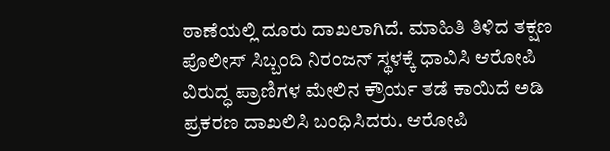ಠಾಣೆಯಲ್ಲಿ ದೂರು ದಾಖಲಾಗಿದೆ. ಮಾಹಿತಿ ತಿಳಿದ ತಕ್ಷಣ ಪೊಲೀಸ್ ಸಿಬ್ಬಂದಿ ನಿರಂಜನ್ ಸ್ಥಳಕ್ಕೆ ಧಾವಿಸಿ ಆರೋಪಿ ವಿರುದ್ಧ ಪ್ರಾಣಿಗಳ ಮೇಲಿನ ಕ್ರೌರ್ಯ ತಡೆ ಕಾಯಿದೆ ಅಡಿ ಪ್ರಕರಣ ದಾಖಲಿಸಿ ಬಂಧಿಸಿದರು. ಆರೋಪಿ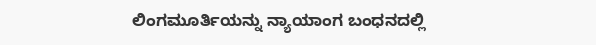ಲಿಂಗಮೂರ್ತಿಯನ್ನು ನ್ಯಾಯಾಂಗ ಬಂಧನದಲ್ಲಿ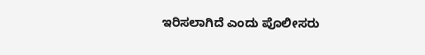ಇರಿಸಲಾಗಿದೆ ಎಂದು ಪೊಲೀಸರು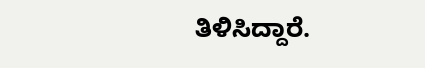ತಿಳಿಸಿದ್ದಾರೆ.